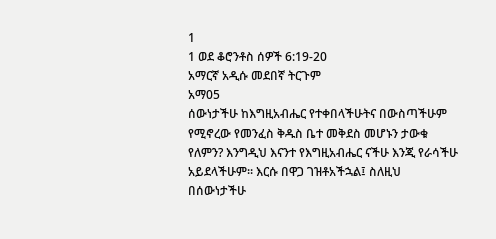1
1 ወደ ቆሮንቶስ ሰዎች 6:19-20
አማርኛ አዲሱ መደበኛ ትርጉም
አማ05
ሰውነታችሁ ከእግዚአብሔር የተቀበላችሁትና በውስጣችሁም የሚኖረው የመንፈስ ቅዱስ ቤተ መቅደስ መሆኑን ታውቁ የለምን? እንግዲህ እናንተ የእግዚአብሔር ናችሁ እንጂ የራሳችሁ አይደላችሁም። እርሱ በዋጋ ገዝቶአችኋል፤ ስለዚህ በሰውነታችሁ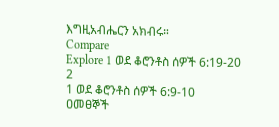እግዚአብሔርን አክብሩ።
Compare
Explore 1 ወደ ቆሮንቶስ ሰዎች 6:19-20
2
1 ወደ ቆሮንቶስ ሰዎች 6:9-10
ዐመፀኞች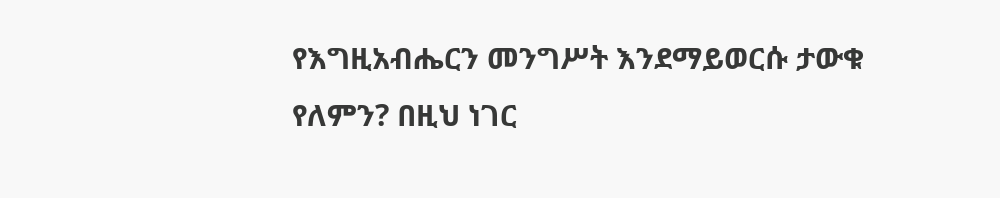የእግዚአብሔርን መንግሥት እንደማይወርሱ ታውቁ የለምን? በዚህ ነገር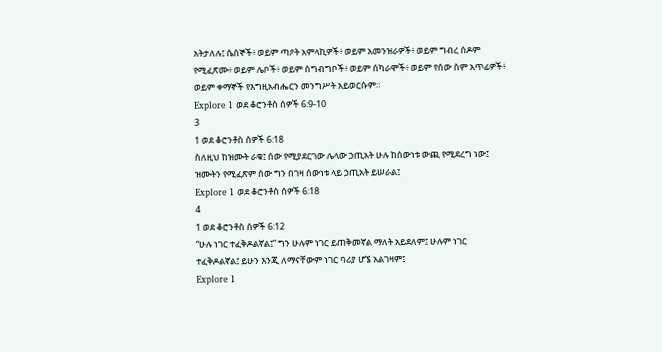አትታለሉ፤ ሴሰኞች፥ ወይም ጣዖት አምላኪዎች፥ ወይም አመንዝራዎች፥ ወይም ግብረ ሰዶም የሚፈጽሙ፥ ወይም ሌቦች፥ ወይም ስግብግቦች፥ ወይም ሰካራሞች፥ ወይም የሰው ስም አጥፊዎች፥ ወይም ቀማኞች የእግዚአብሔርን መንግሥት አይወርሱም።
Explore 1 ወደ ቆሮንቶስ ሰዎች 6:9-10
3
1 ወደ ቆሮንቶስ ሰዎች 6:18
ስለዚህ ከዝሙት ራቁ፤ ሰው የሚያደርገው ሌላው ኃጢአት ሁሉ ከሰውነቱ ውጪ የሚደረግ ነው፤ ዝሙትን የሚፈጽም ሰው ግን በገዛ ሰውነቱ ላይ ኃጢአት ይሠራል፤
Explore 1 ወደ ቆሮንቶስ ሰዎች 6:18
4
1 ወደ ቆሮንቶስ ሰዎች 6:12
“ሁሉ ነገር ተፈቅዶልኛል፤” ግን ሁሉም ነገር ይጠቅመኛል ማለት አይደለም፤ ሁሉም ነገር ተፈቅዶልኛል፤ ይሁን እንጂ ለማናቸውም ነገር ባሪያ ሆኜ አልገዛም፤
Explore 1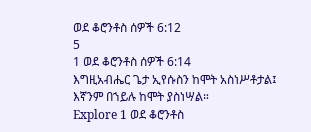ወደ ቆሮንቶስ ሰዎች 6:12
5
1 ወደ ቆሮንቶስ ሰዎች 6:14
እግዚአብሔር ጌታ ኢየሱስን ከሞት አስነሥቶታል፤ እኛንም በኀይሉ ከሞት ያስነሣል።
Explore 1 ወደ ቆሮንቶስ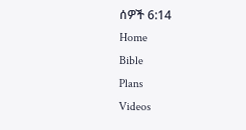ሰዎች 6:14
Home
Bible
Plans
Videos